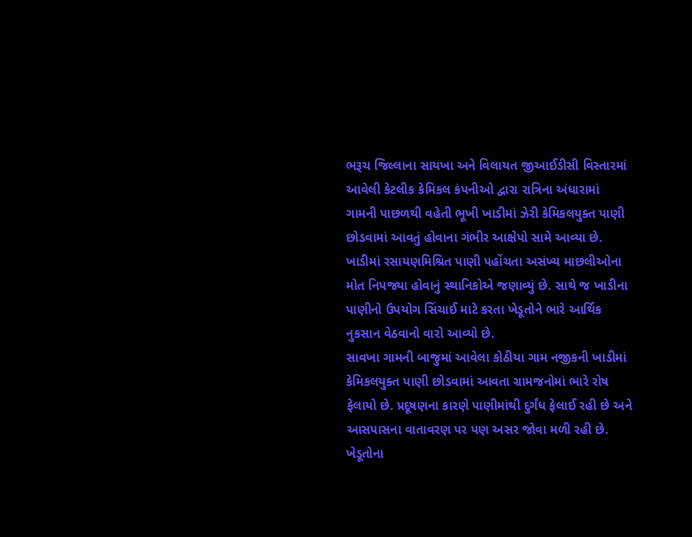ભરૂચ જિલ્લાના સાયખા અને વિલાયત જીઆઈડીસી વિસ્તારમાં આવેલી કેટલીક કેમિકલ કંપનીઓ દ્વારા રાત્રિના અંધારામાં ગામની પાછળથી વહેતી ભૂખી ખાડીમાં ઝેરી કેમિકલયુક્ત પાણી છોડવામાં આવતું હોવાના ગંભીર આક્ષેપો સામે આવ્યા છે. ખાડીમાં રસાયણમિશ્રિત પાણી પહોંચતા અસંખ્ય માછલીઓના મોત નિપજ્યા હોવાનું સ્થાનિકોએ જણાવ્યું છે. સાથે જ ખાડીના પાણીનો ઉપયોગ સિંચાઈ માટે કરતા ખેડૂતોને ભારે આર્થિક નુકસાન વેઠવાનો વારો આવ્યો છે.
સાવખા ગામની બાજુમાં આવેલા કોઠીયા ગામ નજીકની ખાડીમાં કેમિકલયુક્ત પાણી છોડવામાં આવતા ગ્રામજનોમાં ભારે રોષ ફેલાયો છે. પ્રદૂષણના કારણે પાણીમાંથી દુર્ગંધ ફેલાઈ રહી છે અને આસપાસના વાતાવરણ પર પણ અસર જોવા મળી રહી છે. ખેડૂતોના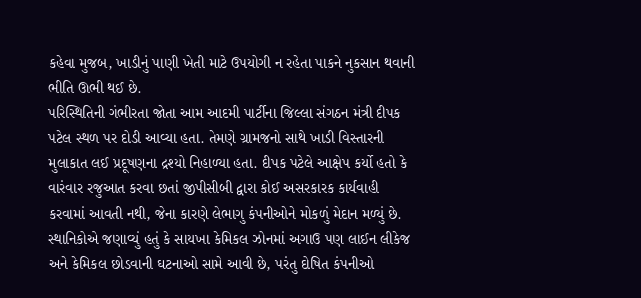કહેવા મુજબ, ખાડીનું પાણી ખેતી માટે ઉપયોગી ન રહેતા પાકને નુકસાન થવાની ભીતિ ઊભી થઈ છે.
પરિસ્થિતિની ગંભીરતા જોતા આમ આદમી પાર્ટીના જિલ્લા સંગઠન મંત્રી દીપક પટેલ સ્થળ પર દોડી આવ્યા હતા. તેમણે ગ્રામજનો સાથે ખાડી વિસ્તારની મુલાકાત લઈ પ્રદૂષણના દ્રશ્યો નિહાળ્યા હતા. દીપક પટેલે આક્ષેપ કર્યો હતો કે વારંવાર રજુઆત કરવા છતાં જીપીસીબી દ્વારા કોઈ અસરકારક કાર્યવાહી કરવામાં આવતી નથી, જેના કારણે લેભાગુ કંપનીઓને મોકળું મેદાન મળ્યું છે.
સ્થાનિકોએ જણાવ્યું હતું કે સાયખા કેમિકલ ઝોનમાં અગાઉ પણ લાઈન લીકેજ અને કેમિકલ છોડવાની ઘટનાઓ સામે આવી છે, પરંતુ દોષિત કંપનીઓ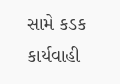સામે કડક કાર્યવાહી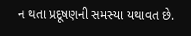ન થતા પ્રદૂષણની સમસ્યા યથાવત છે.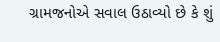ગ્રામજનોએ સવાલ ઉઠાવ્યો છે કે શું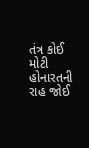તંત્ર કોઈ મોટી હોનારતની રાહ જોઈ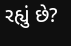રહ્યું છે?